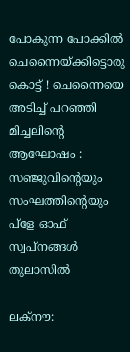പോകുന്ന പോക്കിൽ ചെന്നൈയ്ക്കിട്ടൊരു കൊട്ട് ! ചെന്നൈയെ അടിച്ച് പറഞ്ഞി മിച്ചലിൻ്റെ ആഘോഷം : സഞ്ജുവിൻ്റെയും സംഘത്തിൻ്റെയും പ്ളേ ഓഫ് സ്വപ്നങ്ങൾ തുലാസിൽ

ലക്നൗ: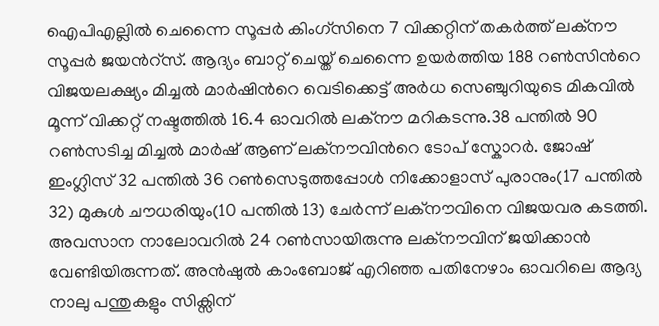ഐപിഎല്ലില്‍ ചെന്നൈ സൂപ്പര്‍ കിംഗ്സിനെ 7 വിക്കറ്റിന് തകര്‍ത്ത് ലക്നൗ സൂപ്പര്‍ ജയന്‍റ്സ്. ആദ്യം ബാറ്റ് ചെയ്ത് ചെന്നൈ ഉയര്‍ത്തിയ 188 റണ്‍സിന്‍റെ വിജയലക്ഷ്യം മിച്ചല്‍ മാര്‍ഷിന്‍റെ വെടിക്കെട്ട് അർധ സെഞ്ചുറിയുടെ മികവില്‍ മൂന്ന് വിക്കറ്റ് നഷ്ടത്തില്‍ 16.4 ഓവറില്‍ ലക്നൗ മറികടന്നു.38 പന്തില്‍ 90 റണ്‍സടിച്ച മിച്ചല്‍ മാര്‍ഷ് ആണ് ലക്നൗവിന്‍റെ ടോപ് സ്കോറര്‍. ജോഷ് ഇംഗ്ലിസ് 32 പന്തില്‍ 36 റണ്‍സെടുത്തപ്പോള്‍ നിക്കോളാസ് പുരാനും(17 പന്തില്‍ 32) മുകുള്‍ ചൗധരിയും(10 പന്തില്‍ 13) ചേര്‍ന്ന് ലക്നൗവിനെ വിജയവര കടത്തി. അവസാന നാലോവറില്‍ 24 റണ്‍സായിരുന്നു ലക്നൗവിന് ജയിക്കാൻ വേണ്ടിയിരുന്നത്. അന്‍ഷുല്‍ കാംബോജ് എറിഞ്ഞ പതിനേഴാം ഓവറിലെ ആദ്യ നാലു പന്തുകളും സിക്സിന്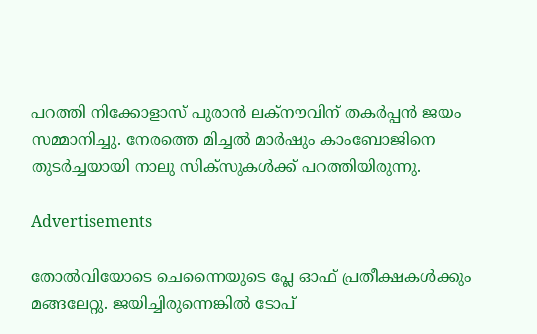പറത്തി നിക്കോളാസ് പുരാന്‍ ലക്നൗവിന് തകര്‍പ്പൻ ജയം സമ്മാനിച്ചു. നേരത്തെ മിച്ചല്‍ മാര്‍ഷും കാംബോജിനെ തുടര്‍ച്ചയായി നാലു സിക്സുകള്‍ക്ക് പറത്തിയിരുന്നു.

Advertisements

തോല്‍വിയോടെ ചെന്നൈയുടെ പ്ലേ ഓഫ് പ്രതീക്ഷകള്‍ക്കും മങ്ങലേറ്റു. ജയിച്ചിരുന്നെങ്കില്‍ ടോപ്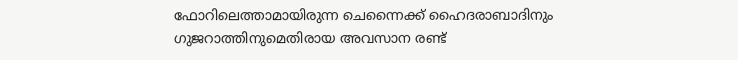ഫോറിലെത്താമായിരുന്ന ചെന്നൈക്ക് ഹൈദരാബാദിനും ഗുജറാത്തിനുമെതിരായ അവസാന രണ്ട്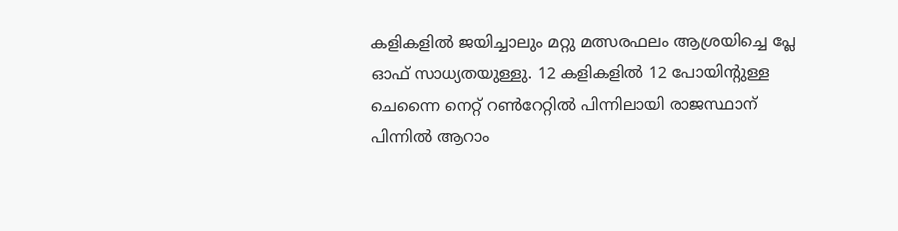കളികളില്‍ ജയിച്ചാലും മറ്റു മത്സരഫലം ആശ്രയിച്ചെ പ്ലേ ഓഫ് സാധ്യതയുള്ളു. 12 കളികളില്‍ 12 പോയിന്‍റുള്ള ചെന്നൈ നെറ്റ് റണ്‍റേറ്റില്‍ പിന്നിലായി രാജസ്ഥാന് പിന്നില്‍ ആറാം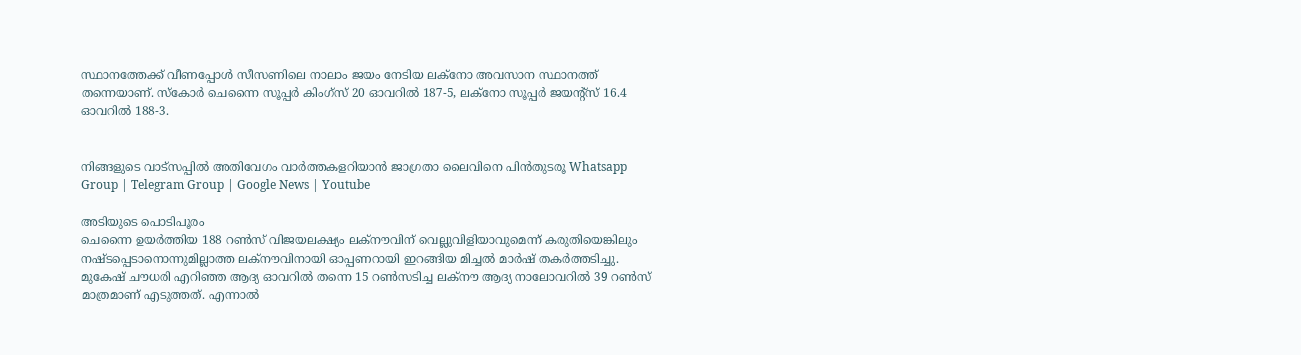സ്ഥാനത്തേക്ക് വീണപ്പോള്‍ സീസണിലെ നാലാം ജയം നേടിയ ലക്നോ അവസാന സ്ഥാനത്ത് തന്നെയാണ്. സ്കോര്‍ ചെന്നൈ സൂപ്പര്‍ കിംഗ്സ് 20 ഓവറില്‍ 187-5, ലക്നോ സൂപ്പര്‍ ജയന്‍റ്സ് 16.4 ഓവറില്‍ 188-3.


നിങ്ങളുടെ വാട്സപ്പിൽ അതിവേഗം വാർത്തകളറിയാൻ ജാഗ്രതാ ലൈവിനെ പിൻതുടരൂ Whatsapp Group | Telegram Group | Google News | Youtube

അടിയുടെ പൊടിപൂരം
ചെന്നൈ ഉയര്‍ത്തിയ 188 റണ്‍സ് വിജയലക്ഷ്യം ലക്നൗവിന് വെല്ലുവിളിയാവുമെന്ന് കരുതിയെങ്കിലും നഷ്ടപ്പെടാനൊന്നുമില്ലാത്ത ലക്നൗവിനായി ഓപ്പണറായി ഇറങ്ങിയ മിച്ചല്‍ മാര്‍ഷ് തകര്‍ത്തടിച്ചു. മുകേഷ് ചൗധരി എറിഞ്ഞ ആദ്യ ഓവറില്‍ തന്നെ 15 റണ്‍സടിച്ച ലക്നൗ ആദ്യ നാലോവറില്‍ 39 റണ്‍സ് മാത്രമാണ് എടുത്തത്. എന്നാല്‍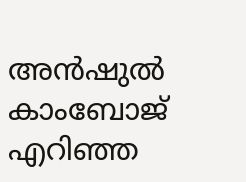അന്‍ഷുല്‍ കാംബോജ് എറിഞ്ഞ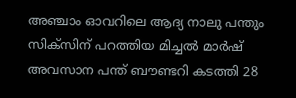അ‍ഞ്ചാം ഓവറിലെ ആദ്യ നാലു പന്തും സിക്സിന് പറത്തിയ മിച്ചല്‍ മാര്‍ഷ് അവസാന പന്ത് ബൗണ്ടറി കടത്തി 28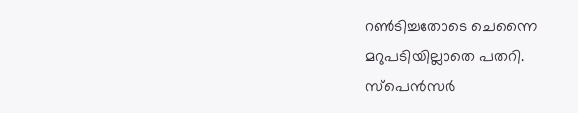റണ്‍ടിച്ചതോടെ ചെന്നൈ മറുപടിയില്ലാതെ പതറി. സ്പെന്‍സര്‍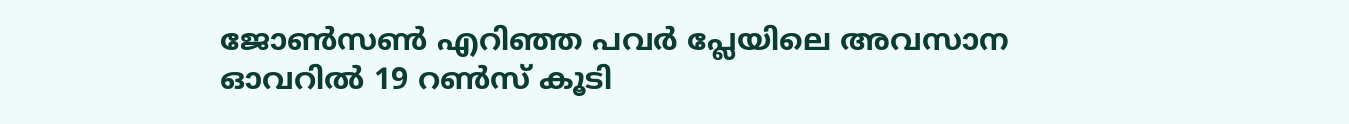ജോണ്‍സണ്‍ എറിഞ്ഞ പവര്‍ പ്ലേയിലെ അവസാന ഓവറില്‍ 19 റണ്‍സ് കൂടി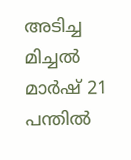അടിച്ച മിച്ചല്‍ മാര്‍ഷ് 21 പന്തില്‍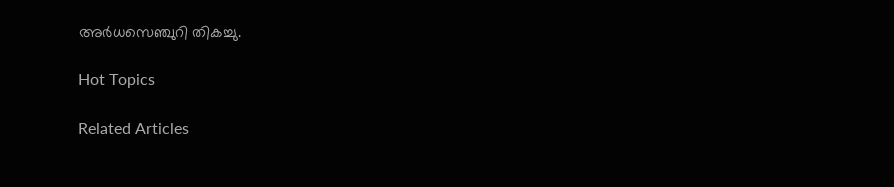അര്‍ധസെഞ്ചുറി തികച്ചു.

Hot Topics

Related Articles